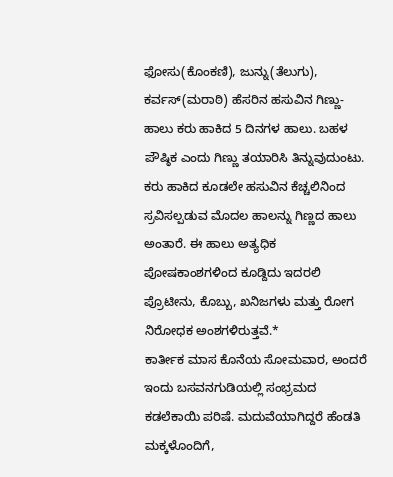ಫೋಸು(ಕೊಂಕಣಿ), ಜುನ್ನು(ತೆಲುಗು), ಕರ್ವಸ್(ಮರಾಠಿ) ಹೆಸರಿನ ಹಸುವಿನ ಗಿಣ್ಣು-ಹಾಲು ಕರು ಹಾಕಿದ 5 ದಿನಗಳ ಹಾಲು. ಬಹಳ ಪೌಷ್ಠಿಕ ಎಂದು ಗಿಣ್ಣು ತಯಾರಿಸಿ ತಿನ್ನುವುದುಂಟು. ಕರು ಹಾಕಿದ ಕೂಡಲೇ ಹಸುವಿನ ಕೆಚ್ಚಲಿನಿಂದ ಸ್ರವಿಸಲ್ಪಡುವ ಮೊದಲ ಹಾಲನ್ನು ಗಿಣ್ಣದ ಹಾಲು ಅಂತಾರೆ. ಈ ಹಾಲು ಅತ್ಯಧಿಕ ಪೋಷಕಾಂಶಗಳಿಂದ ಕೂಡ್ದಿದು ಇದರಲಿ ಪ್ರೊಟೀನು, ಕೊಬ್ಬು, ಖನಿಜಗಳು ಮತ್ತು ರೋಗ ನಿರೋಧಕ ಅಂಶಗಳಿರುತ್ತವೆ.*
ಕಾರ್ತೀಕ ಮಾಸ ಕೊನೆಯ ಸೋಮವಾರ, ಅಂದರೆ ಇಂದು ಬಸವನಗುಡಿಯಲ್ಲಿ ಸಂಭ್ರಮದ ಕಡಲೆಕಾಯಿ ಪರಿಷೆ. ಮದುವೆಯಾಗಿದ್ದರೆ ಹೆಂಡತಿ ಮಕ್ಕಳೊಂದಿಗೆ,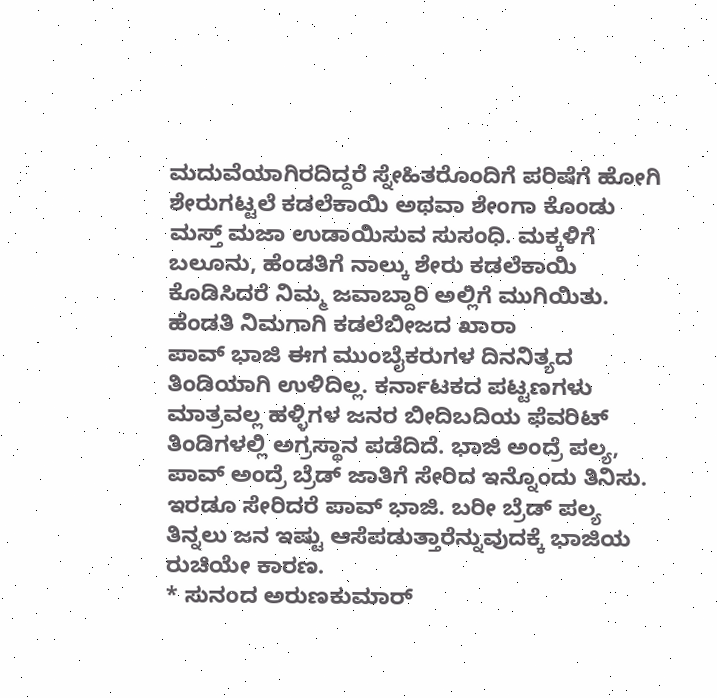ಮದುವೆಯಾಗಿರದಿದ್ದರೆ ಸ್ನೇಹಿತರೊಂದಿಗೆ ಪರಿಷೆಗೆ ಹೋಗಿ ಶೇರುಗಟ್ಟಲೆ ಕಡಲೆಕಾಯಿ ಅಥವಾ ಶೇಂಗಾ ಕೊಂಡು ಮಸ್ತ್ ಮಜಾ ಉಡಾಯಿಸುವ ಸುಸಂಧಿ. ಮಕ್ಕಳಿಗೆ ಬಲೂನು, ಹೆಂಡತಿಗೆ ನಾಲ್ಕು ಶೇರು ಕಡಲೆಕಾಯಿ ಕೊಡಿಸಿದರೆ ನಿಮ್ಮ ಜವಾಬ್ದಾರಿ ಅಲ್ಲಿಗೆ ಮುಗಿಯಿತು. ಹೆಂಡತಿ ನಿಮಗಾಗಿ ಕಡಲೆಬೀಜದ ಖಾರಾ
ಪಾವ್ ಭಾಜಿ ಈಗ ಮುಂಬೈಕರುಗಳ ದಿನನಿತ್ಯದ ತಿಂಡಿಯಾಗಿ ಉಳಿದಿಲ್ಲ. ಕರ್ನಾಟಕದ ಪಟ್ಟಣಗಳು ಮಾತ್ರವಲ್ಲ ಹಳ್ಳಿಗಳ ಜನರ ಬೀದಿಬದಿಯ ಫೆವರಿಟ್ ತಿಂಡಿಗಳಲ್ಲಿ ಅಗ್ರಸ್ಥಾನ ಪಡೆದಿದೆ. ಭಾಜಿ ಅಂದ್ರೆ ಪಲ್ಯ, ಪಾವ್ ಅಂದ್ರೆ ಬ್ರೆಡ್ ಜಾತಿಗೆ ಸೇರಿದ ಇನ್ನೊಂದು ತಿನಿಸು. ಇರಡೂ ಸೇರಿದರೆ ಪಾವ್ ಭಾಜಿ. ಬರೀ ಬ್ರೆಡ್ ಪಲ್ಯ ತಿನ್ನಲು ಜನ ಇಷ್ಟು ಆಸೆಪಡುತ್ತಾರೆನ್ನುವುದಕ್ಕೆ ಭಾಜಿಯ ರುಚಿಯೇ ಕಾರಣ.
* ಸುನಂದ ಅರುಣಕುಮಾರ್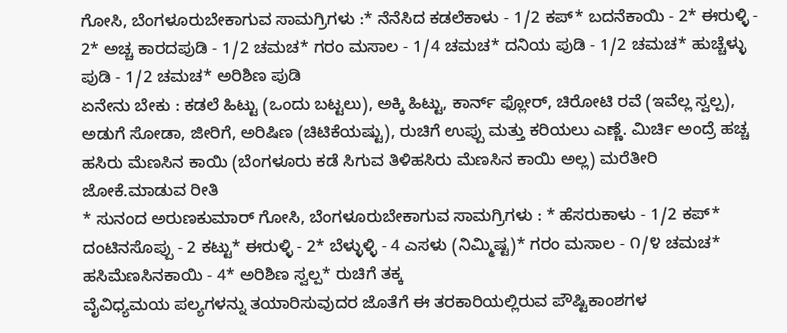ಗೋಸಿ, ಬೆಂಗಳೂರುಬೇಕಾಗುವ ಸಾಮಗ್ರಿಗಳು :* ನೆನೆಸಿದ ಕಡಲೆಕಾಳು - 1/2 ಕಪ್* ಬದನೆಕಾಯಿ - 2* ಈರುಳ್ಳಿ - 2* ಅಚ್ಚ ಕಾರದಪುಡಿ - 1/2 ಚಮಚ* ಗರಂ ಮಸಾಲ - 1/4 ಚಮಚ* ದನಿಯ ಪುಡಿ - 1/2 ಚಮಚ* ಹುಚ್ಚೆಳ್ಳು ಪುಡಿ - 1/2 ಚಮಚ* ಅರಿಶಿಣ ಪುಡಿ
ಏನೇನು ಬೇಕು : ಕಡಲೆ ಹಿಟ್ಟು (ಒಂದು ಬಟ್ಟಲು), ಅಕ್ಕಿ ಹಿಟ್ಟು, ಕಾರ್ನ್ ಫ್ಲೋರ್, ಚಿರೋಟಿ ರವೆ (ಇವೆಲ್ಲ ಸ್ವಲ್ಪ), ಅಡುಗೆ ಸೋಡಾ, ಜೀರಿಗೆ, ಅರಿಷಿಣ (ಚಿಟಿಕೆಯಷ್ಟು), ರುಚಿಗೆ ಉಪ್ಪು ಮತ್ತು ಕರಿಯಲು ಎಣ್ಣೆ. ಮಿರ್ಚಿ ಅಂದ್ರೆ ಹಚ್ಚ ಹಸಿರು ಮೆಣಸಿನ ಕಾಯಿ (ಬೆಂಗಳೂರು ಕಡೆ ಸಿಗುವ ತಿಳಿಹಸಿರು ಮೆಣಸಿನ ಕಾಯಿ ಅಲ್ಲ) ಮರೆತೀರಿ ಜೋಕೆ.ಮಾಡುವ ರೀತಿ
* ಸುನಂದ ಅರುಣಕುಮಾರ್ ಗೋಸಿ, ಬೆಂಗಳೂರುಬೇಕಾಗುವ ಸಾಮಗ್ರಿಗಳು : * ಹೆಸರುಕಾಳು - 1/2 ಕಪ್* ದಂಟಿನಸೊಪ್ಪು - 2 ಕಟ್ಟು* ಈರುಳ್ಳಿ - 2* ಬೆಳ್ಳುಳ್ಳಿ - 4 ಎಸಳು (ನಿಮ್ಮಿಷ್ಟ)* ಗರಂ ಮಸಾಲ - ೧/೪ ಚಮಚ* ಹಸಿಮೆಣಸಿನಕಾಯಿ - 4* ಅರಿಶಿಣ ಸ್ವಲ್ಪ* ರುಚಿಗೆ ತಕ್ಕ
ವೈವಿಧ್ಯಮಯ ಪಲ್ಯಗಳನ್ನು ತಯಾರಿಸುವುದರ ಜೊತೆಗೆ ಈ ತರಕಾರಿಯಲ್ಲಿರುವ ಪೌಷ್ಟಿಕಾಂಶಗಳ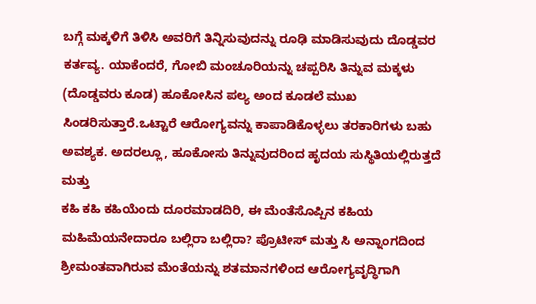ಬಗ್ಗೆ ಮಕ್ಕಳಿಗೆ ತಿಳಿಸಿ ಅವರಿಗೆ ತಿನ್ನಿಸುವುದನ್ನು ರೂಢಿ ಮಾಡಿಸುವುದು ದೊಡ್ಡವರ ಕರ್ತವ್ಯ. ಯಾಕೆಂದರೆ, ಗೋಬಿ ಮಂಚೂರಿಯನ್ನು ಚಪ್ಪರಿಸಿ ತಿನ್ನುವ ಮಕ್ಕಳು (ದೊಡ್ಡವರು ಕೂಡ) ಹೂಕೋಸಿನ ಪಲ್ಯ ಅಂದ ಕೂಡಲೆ ಮುಖ ಸಿಂಡರಿಸುತ್ತಾರೆ.ಒಟ್ಟಾರೆ ಆರೋಗ್ಯವನ್ನು ಕಾಪಾಡಿಕೊಳ್ಳಲು ತರಕಾರಿಗಳು ಬಹು ಅವಶ್ಯಕ. ಅದರಲ್ಲೂ, ಹೂಕೋಸು ತಿನ್ನುವುದರಿಂದ ಹೃದಯ ಸುಸ್ಥಿತಿಯಲ್ಲಿರುತ್ತದೆ ಮತ್ತು
ಕಹಿ ಕಹಿ ಕಹಿಯೆಂದು ದೂರಮಾಡದಿರಿ, ಈ ಮೆಂತೆಸೊಪ್ಪಿನ ಕಹಿಯ ಮಹಿಮೆಯನೇದಾರೂ ಬಲ್ಲಿರಾ ಬಲ್ಲಿರಾ? ಪ್ರೊಟೀಸ್ ಮತ್ತು ಸಿ ಅನ್ನಾಂಗದಿಂದ ಶ್ರೀಮಂತವಾಗಿರುವ ಮೆಂತೆಯನ್ನು ಶತಮಾನಗಳಿಂದ ಆರೋಗ್ಯವೃದ್ಧಿಗಾಗಿ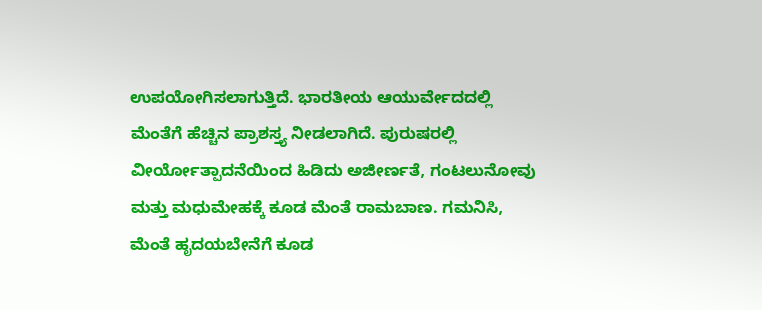ಉಪಯೋಗಿಸಲಾಗುತ್ತಿದೆ. ಭಾರತೀಯ ಆಯುರ್ವೇದದಲ್ಲಿ ಮೆಂತೆಗೆ ಹೆಚ್ಚಿನ ಪ್ರಾಶಸ್ತ್ಯ ನೀಡಲಾಗಿದೆ. ಪುರುಷರಲ್ಲಿ ವೀರ್ಯೋತ್ಪಾದನೆಯಿಂದ ಹಿಡಿದು ಅಜೀರ್ಣತೆ, ಗಂಟಲುನೋವು ಮತ್ತು ಮಧುಮೇಹಕ್ಕೆ ಕೂಡ ಮೆಂತೆ ರಾಮಬಾಣ. ಗಮನಿಸಿ, ಮೆಂತೆ ಹೃದಯಬೇನೆಗೆ ಕೂಡ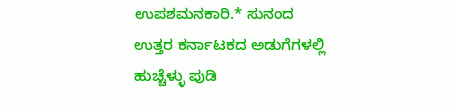ಉಪಶಮನಕಾರಿ.* ಸುನಂದ
ಉತ್ತರ ಕರ್ನಾಟಕದ ಅಡುಗೆಗಳಲ್ಲಿ ಹುಚ್ಚೆಳ್ಳು ಪುಡಿ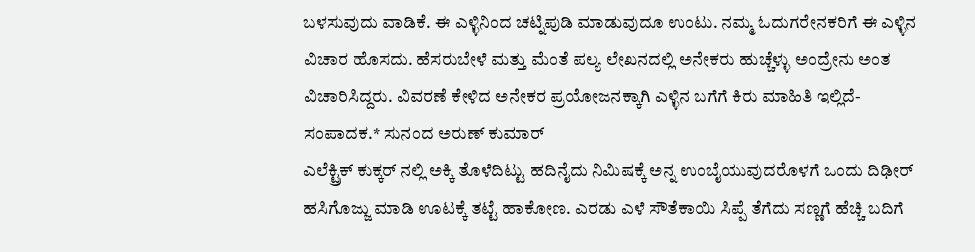ಬಳಸುವುದು ವಾಡಿಕೆ. ಈ ಎಳ್ಳಿನಿಂದ ಚಟ್ನಿಪುಡಿ ಮಾಡುವುದೂ ಉಂಟು. ನಮ್ಮ ಓದುಗರೇನಕರಿಗೆ ಈ ಎಳ್ಳಿನ ವಿಚಾರ ಹೊಸದು. ಹೆಸರುಬೇಳೆ ಮತ್ತು ಮೆಂತೆ ಪಲ್ಯ ಲೇಖನದಲ್ಲಿ ಅನೇಕರು ಹುಚ್ಚೆಳ್ಳು ಅಂದ್ರೇನು ಅಂತ ವಿಚಾರಿಸಿದ್ದರು. ವಿವರಣೆ ಕೇಳಿದ ಅನೇಕರ ಪ್ರಯೋಜನಕ್ಕಾಗಿ ಎಳ್ಳಿನ ಬಗೆಗೆ ಕಿರು ಮಾಹಿತಿ ಇಲ್ಲಿದೆ- ಸಂಪಾದಕ.* ಸುನಂದ ಅರುಣ್ ಕುಮಾರ್
ಎಲೆಕ್ಟ್ರಿಕ್ ಕುಕ್ಕರ್ ನಲ್ಲಿ ಅಕ್ಕಿ ತೊಳೆದಿಟ್ಟು ಹದಿನೈದು ನಿಮಿಷಕ್ಕೆ ಅನ್ನ ಉಂಬೈಯುವುದರೊಳಗೆ ಒಂದು ದಿಢೀರ್ ಹಸಿಗೊಜ್ಜು ಮಾಡಿ ಊಟಕ್ಕೆ ತಟ್ಟೆ ಹಾಕೋಣ. ಎರಡು ಎಳೆ ಸೌತೆಕಾಯಿ ಸಿಪ್ಪೆ ತೆಗೆದು ಸಣ್ಣಗೆ ಹೆಚ್ಚಿ ಬದಿಗೆ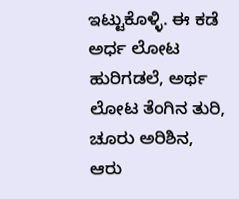ಇಟ್ಟುಕೊಳ್ಳಿ. ಈ ಕಡೆ ಅರ್ಧ ಲೋಟ ಹುರಿಗಡಲೆ, ಅರ್ಥ ಲೋಟ ತೆಂಗಿನ ತುರಿ, ಚೂರು ಅರಿಶಿನ, ಆರು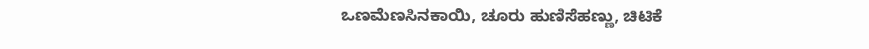ಒಣಮೆಣಸಿನಕಾಯಿ, ಚೂರು ಹುಣಿಸೆಹಣ್ಣು, ಚಿಟಿಕೆ